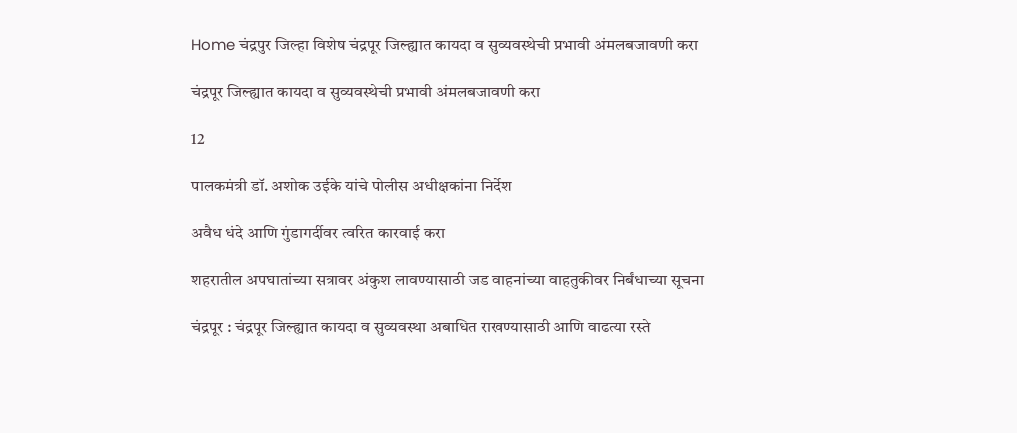Home चंद्रपुर जिल्हा विशेष चंद्रपूर जिल्ह्यात कायदा व सुव्यवस्थेची प्रभावी अंमलबजावणी करा

चंद्रपूर जिल्ह्यात कायदा व सुव्यवस्थेची प्रभावी अंमलबजावणी करा

12

पालकमंत्री डॉ. अशोक उईके यांचे पोलीस अधीक्षकांना निर्देश

अवैध धंदे आणि गुंडागर्दीवर त्वरित कारवाई करा

शहरातील अपघातांच्या सत्रावर अंकुश लावण्यासाठी जड वाहनांच्या वाहतुकीवर निर्बंधाच्या सूचना

चंद्रपूर : चंद्रपूर जिल्ह्यात कायदा व सुव्यवस्था अबाधित राखण्यासाठी आणि वाढत्या रस्ते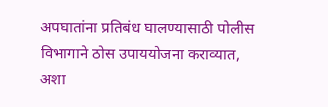अपघातांना प्रतिबंध घालण्यासाठी पोलीस विभागाने ठोस उपाययोजना कराव्यात, अशा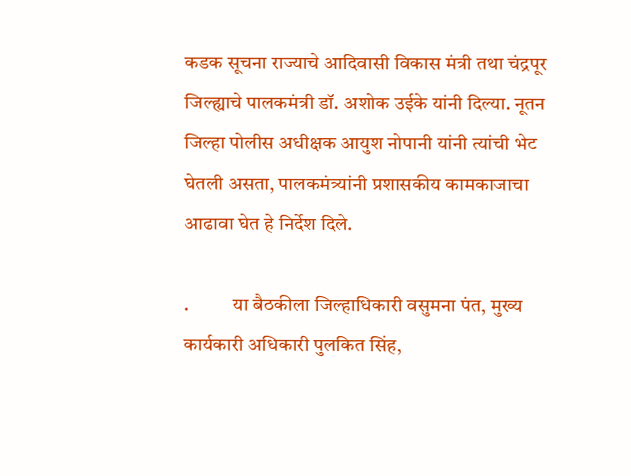कडक सूचना राज्याचे आदिवासी विकास मंत्री तथा चंद्रपूर जिल्ह्याचे पालकमंत्री डॉ. अशोक उईके यांनी दिल्या. नूतन जिल्हा पोलीस अधीक्षक आयुश नोपानी यांनी त्यांची भेट घेतली असता, पालकमंत्र्यांनी प्रशासकीय कामकाजाचा आढावा घेत हे निर्देश दिले.

.           या बैठकीला जिल्हाधिकारी वसुमना पंत, मुख्य कार्यकारी अधिकारी पुलकित सिंह,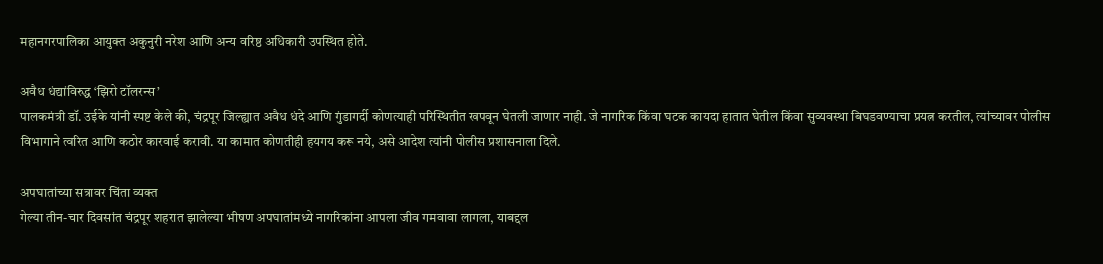महानगरपालिका आयुक्त अकुनुरी नरेश आणि अन्य वरिष्ठ अधिकारी उपस्थित होते.

अवैध धंद्यांविरुद्ध ‘झिरो टॉलरन्स’
पालकमंत्री डॉ. उईके यांनी स्पष्ट केले की, चंद्रपूर जिल्ह्यात अवैध धंदे आणि गुंडागर्दी कोणत्याही परिस्थितीत खपवून घेतली जाणार नाही. जे नागरिक किंवा घटक कायदा हातात घेतील किंवा सुव्यवस्था बिघडवण्याचा प्रयत्न करतील, त्यांच्यावर पोलीस विभागाने त्वरित आणि कठोर कारवाई करावी. या कामात कोणतीही हयगय करू नये, असे आदेश त्यांनी पोलीस प्रशासनाला दिले.

अपघातांच्या सत्रावर चिंता व्यक्त
गेल्या तीन-चार दिवसांत चंद्रपूर शहरात झालेल्या भीषण अपघातांमध्ये नागरिकांना आपला जीव गमवावा लागला, याबद्दल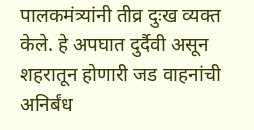पालकमंत्र्यांनी तीव्र दुःख व्यक्त केले. हे अपघात दुर्दैवी असून शहरातून होणारी जड वाहनांची अनिर्बंध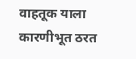वाहतूक याला कारणीभूत ठरत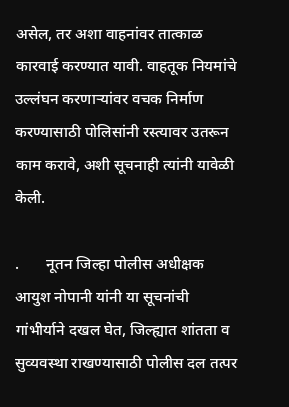असेल, तर अशा वाहनांवर तात्काळ कारवाई करण्यात यावी. वाहतूक नियमांचे उल्लंघन करणाऱ्यांवर वचक निर्माण करण्यासाठी पोलिसांनी रस्त्यावर उतरून काम करावे, अशी सूचनाही त्यांनी यावेळी केली.

.       नूतन जिल्हा पोलीस अधीक्षक आयुश नोपानी यांनी या सूचनांची गांभीर्याने दखल घेत, जिल्ह्यात शांतता व सुव्यवस्था राखण्यासाठी पोलीस दल तत्पर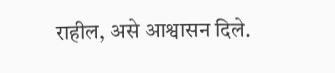राहील, असे आश्वासन दिले.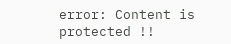error: Content is protected !!